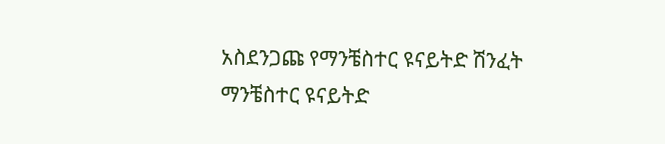አስደንጋጩ የማንቼስተር ዩናይትድ ሽንፈት
ማንቼስተር ዩናይትድ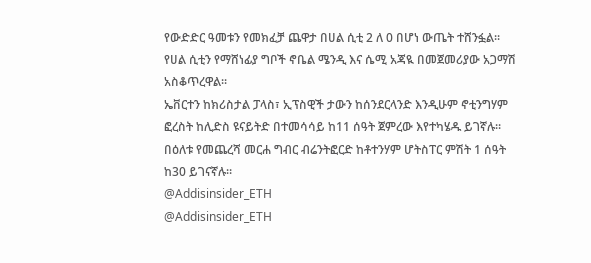የውድድር ዓመቱን የመክፈቻ ጨዋታ በሀል ሲቲ 2 ለ 0 በሆነ ውጤት ተሸንፏል፡፡
የሀል ሲቲን የማሸነፊያ ግቦች ኖቤል ሜንዲ እና ሴሚ አጃዪ በመጀመሪያው አጋማሽ አስቆጥረዋል፡፡
ኤቨርተን ከክሪስታል ፓላስ፣ ኢፕስዊች ታውን ከሰንደርላንድ እንዲሁም ኖቲንግሃም ፎረስት ከሊድስ ዩናይትድ በተመሳሳይ ከ11 ሰዓት ጀምረው እየተካሄዱ ይገኛሉ።
በዕለቱ የመጨረሻ መርሐ ግብር ብሬንትፎርድ ከቶተንሃም ሆትስፐር ምሽት 1 ሰዓት ከ30 ይገናኛሉ።
@Addisinsider_ETH
@Addisinsider_ETH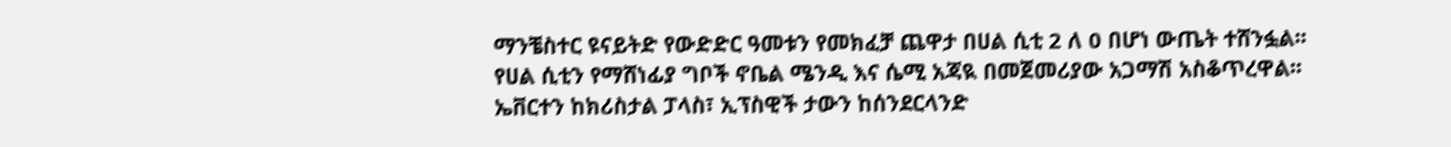ማንቼስተር ዩናይትድ የውድድር ዓመቱን የመክፈቻ ጨዋታ በሀል ሲቲ 2 ለ 0 በሆነ ውጤት ተሸንፏል፡፡
የሀል ሲቲን የማሸነፊያ ግቦች ኖቤል ሜንዲ እና ሴሚ አጃዪ በመጀመሪያው አጋማሽ አስቆጥረዋል፡፡
ኤቨርተን ከክሪስታል ፓላስ፣ ኢፕስዊች ታውን ከሰንደርላንድ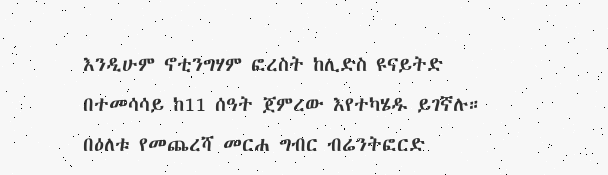እንዲሁም ኖቲንግሃም ፎረስት ከሊድስ ዩናይትድ በተመሳሳይ ከ11 ሰዓት ጀምረው እየተካሄዱ ይገኛሉ።
በዕለቱ የመጨረሻ መርሐ ግብር ብሬንትፎርድ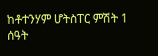ከቶተንሃም ሆትስፐር ምሽት 1 ሰዓት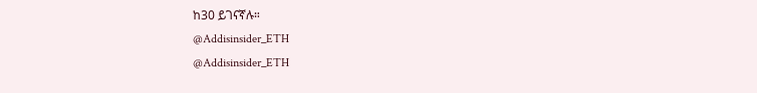ከ30 ይገናኛሉ።
@Addisinsider_ETH
@Addisinsider_ETH